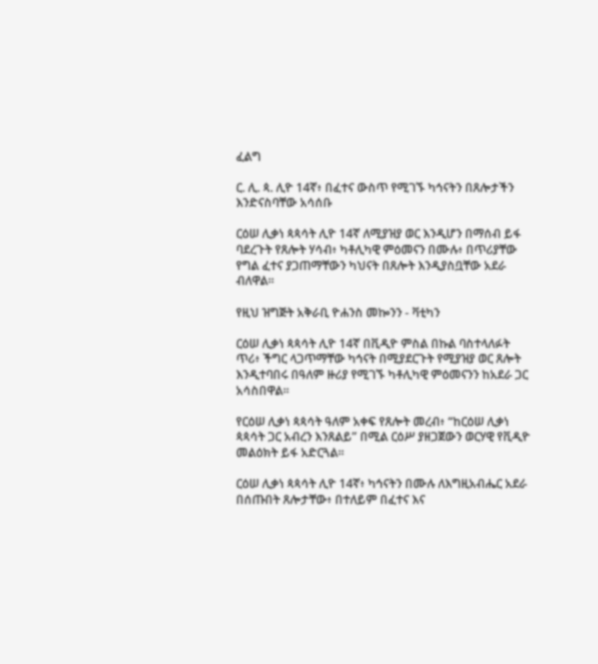ፈልግ

ር. ሊ. ጳ. ሊዮ 14ኛ፥ በፈተና ውስጥ የሚገኙ ካኅናትን በጸሎታችን እንድናስባቸው አሳሰቡ

ርዕሠ ሊቃነ ጳጳሳት ሊዮ 14ኛ ለሚያዝያ ወር እንዲሆን በማሰብ ይፋ ባደረጉት የጸሎት ሃሳብ፥ ካቶሊካዊ ምዕመናን በሙሉ፥ በጥሪያቸው የግል ፈተና ያጋጠማቸውን ካህናት በጸሎት እንዲያስቧቸው አደራ ብለዋል።

የዚህ ዝግጅት አቅራቢ ዮሐንስ መኰንን - ቫቲካን

ርዕሠ ሊቃነ ጳጳሳት ሊዮ 14ኛ በቪዲዮ ምስል በኩል ባስተላለፉት ጥሪ፥ ችግር ላጋጥማቸው ካኅናት በሚያደርጉት የሚያዝያ ወር ጸሎት እንዲተባበሩ በዓለም ዙሪያ የሚገኙ ካቶሊካዊ ምዕመናንን ከአደራ ጋር አሳስበዋል።

የርዕሠ ሊቃነ ጳጳሳት ዓለም አቀፍ የጸሎት መረብ፥ “ከርዕሠ ሊቃነ ጳጳሳት ጋር አብረን እንጸልይ” በሚል ርዕሥ ያዘጋጀውን ወርሃዊ የቪዲዮ መልዕክት ይፋ አድርጓል።

ርዕሠ ሊቃነ ጳጳሳት ሊዮ 14ኛ፥ ካኅናትን በሙሉ ለእግዚአብሔር አደራ በሰጡበት ጸሎታቸው፥ በተለይም በፈተና እና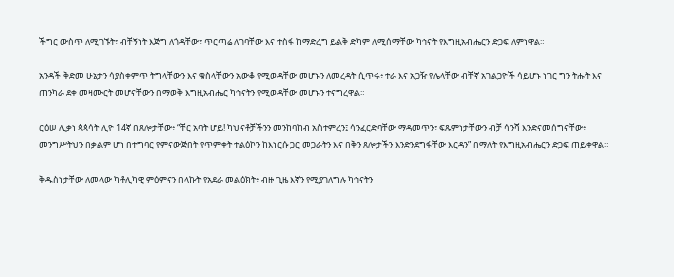ችግር ውስጥ ለሚገኙት፣ ብቸኝነት እጅግ ለጎዳቸው፣ ጥርጣሬ ለገባቸው እና ተስፋ ከማድረግ ይልቅ ድካም ለሚሰማቸው ካኅናት የእግዚአብሔርን ድጋፍ ለምነዋል።

አንዳች ቅድመ ሁኔታን ሳያስቀምጥ ትግላቸውን እና ቁስላቸውን አውቆ የሚወዳቸው መሆኑን ለመረዳት ሲጥሩ፥ ተራ እና አጋዥ የሌላቸው ብቸኛ አገልጋዮች ሳይሆኑ ነገር ግን ትሑት እና ጠንካራ ደቀ መዛሙርት መሆናቸውን በማወቅ እግዚአብሔር ካኅናትን የሚወዳቸው መሆኑን ተናግረዋል።

ርዕሠ ሊቃነ ጳጳሳት ሊዮ 14ኛ በጸሎታቸው፥ “ቸር አባት ሆይ! ካህናቶቻችንን መንከባከብ አስተምረን፤ ሳንፈርድባቸው ማዳመጥን፣ ፍጹምነታቸውን ብቻ ሳንሻ እንድናመሰግናቸው፥ መንግሥትህን በቃልም ሆነ በተግባር የምናውጅበት የጥምቀት ተልዕኮን ከእነርሱ ጋር መጋራትን እና በቅን ጸሎታችን እንድንደግፋቸው እርዳን” በማለት የእግዚአብሔርን ድጋፍ ጠይቀዋል።

ቅዱስነታቸው ለመላው ካቶሊካዊ ምዕምናን በላኩት የአደራ መልዕክት፥ ብዙ ጊዜ እኛን የሚያገለግሉ ካኅናትን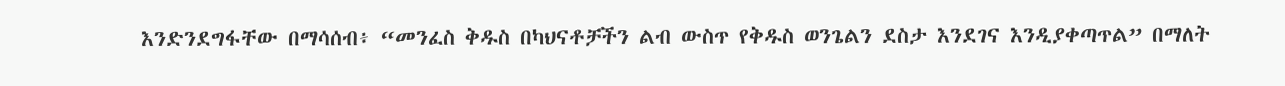እንድንደግፋቸው በማሳሰብ፥ “መንፈስ ቅዱስ በካህናቶቻችን ልብ ውስጥ የቅዱስ ወንጌልን ደስታ እንደገና እንዲያቀጣጥል” በማለት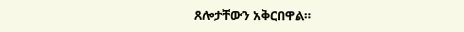ጸሎታቸውን አቅርበዋል።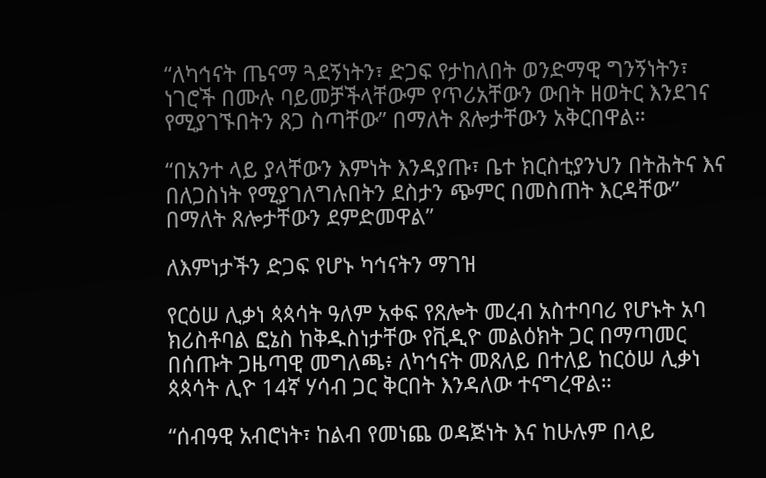“ለካኅናት ጤናማ ጓደኝነትን፣ ድጋፍ የታከለበት ወንድማዊ ግንኝነትን፣ ነገሮች በሙሉ ባይመቻችላቸውም የጥሪአቸውን ውበት ዘወትር እንደገና የሚያገኙበትን ጸጋ ስጣቸው” በማለት ጸሎታቸውን አቅርበዋል።

“በአንተ ላይ ያላቸውን እምነት እንዳያጡ፣ ቤተ ክርስቲያንህን በትሕትና እና በለጋስነት የሚያገለግሉበትን ደስታን ጭምር በመስጠት እርዳቸው” በማለት ጸሎታቸውን ደምድመዋል”

ለእምነታችን ድጋፍ የሆኑ ካኅናትን ማገዝ

የርዕሠ ሊቃነ ጳጳሳት ዓለም አቀፍ የጸሎት መረብ አስተባባሪ የሆኑት አባ ክሪስቶባል ፎኔስ ከቅዱስነታቸው የቪዲዮ መልዕክት ጋር በማጣመር በሰጡት ጋዜጣዊ መግለጫ፥ ለካኅናት መጸለይ በተለይ ከርዕሠ ሊቃነ ጳጳሳት ሊዮ 14ኛ ሃሳብ ጋር ቅርበት እንዳለው ተናግረዋል።

“ሰብዓዊ አብሮነት፣ ከልብ የመነጨ ወዳጅነት እና ከሁሉም በላይ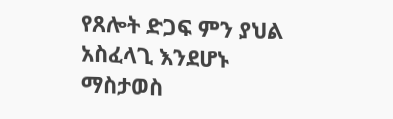የጸሎት ድጋፍ ምን ያህል አስፈላጊ እንደሆኑ ማስታወስ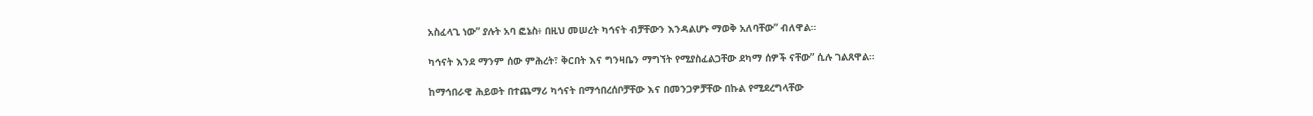አስፈላጊ ነው” ያሉት አባ ፎኔስ፥ በዚህ መሠረት ካኅናት ብቻቸውን እንዳልሆኑ ማወቅ አለባቸው” ብለዋል።

ካኅናት እንደ ማንም ሰው ምሕረት፣ ቅርበት እና ግንዛቤን ማግኘት የሚያስፈልጋቸው ደካማ ሰዎች ናቸው” ሲሉ ገልጸዋል።

ከማኅበራዊ ሕይወት በተጨማሪ ካኅናት በማኅበረሰቦቻቸው እና በመንጋዎቻቸው በኩል የሚደረግላቸው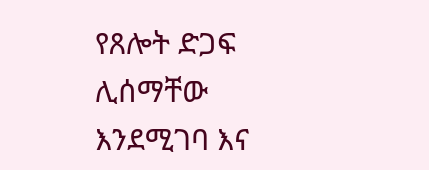የጸሎት ድጋፍ ሊሰማቸው እንደሚገባ እና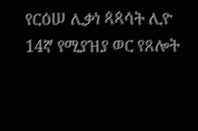የርዕሠ ሊቃነ ጳጳሳት ሊዮ 14ኛ የሚያዝያ ወር የጸሎት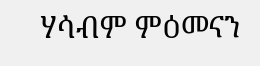ሃሳብም ምዕመናን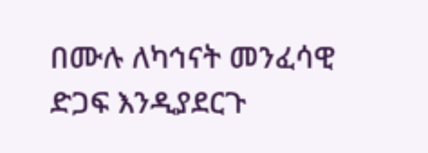በሙሉ ለካኅናት መንፈሳዊ ድጋፍ እንዲያደርጉ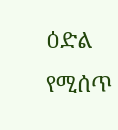ዕድል የሚሰጥ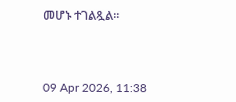መሆኑ ተገልጿል።



09 Apr 2026, 11:38